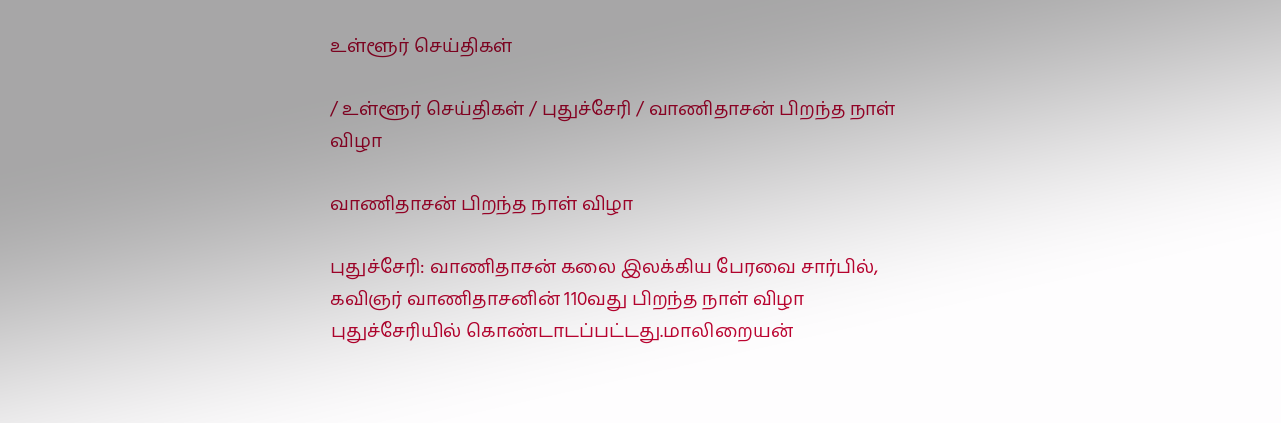உள்ளூர் செய்திகள்

/ உள்ளூர் செய்திகள் / புதுச்சேரி / வாணிதாசன் பிறந்த நாள் விழா

வாணிதாசன் பிறந்த நாள் விழா

புதுச்சேரி: வாணிதாசன் கலை இலக்கிய பேரவை சார்பில், கவிஞர் வாணிதாசனின் 110வது பிறந்த நாள் விழா புதுச்சேரியில் கொண்டாடப்பட்டது.மாலிறையன்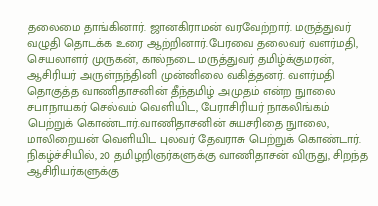தலைமை தாங்கினார். ஜானகிராமன் வரவேற்றார். மருத்துவர் வழுதி தொடக்க உரை ஆற்றினார்.பேரவை தலைவர் வளர்மதி, செயலாளர் முருகன், கால்நடை மருத்துவர் தமிழ்க்குமரன், ஆசிரியர் அருள்நந்தினி முன்னிலை வகித்தனர். வளர்மதி தொகுத்த வாணிதாசனின் தீந்தமிழ் அமுதம் என்ற நுாலை சபாநாயகர் செல்வம் வெளியிட, பேராசிரியர் நாகலிங்கம் பெற்றுக் கொண்டார்.வாணிதாசனின் சுயசரிதை நுாலை, மாலிறையன் வெளியிட புலவர் தேவராசு பெற்றுக் கொண்டார். நிகழ்ச்சியில், 20 தமிழறிஞர்களுக்கு வாணிதாசன் விருது, சிறந்த ஆசிரியர்களுக்கு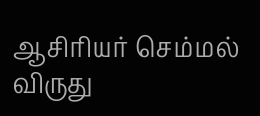ஆசிரியர் செம்மல் விருது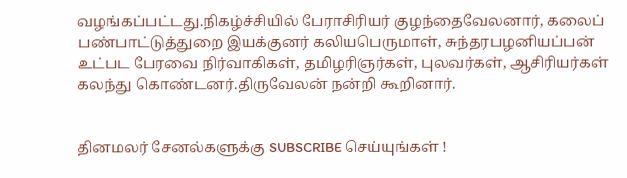வழங்கப்பட்டது.நிகழ்ச்சியில் பேராசிரியர் குழந்தைவேலனார், கலைப் பண்பாட்டுத்துறை இயக்குனர் கலியபெருமாள், சுந்தரபழனியப்பன் உட்பட பேரவை நிர்வாகிகள், தமிழரிஞர்கள், புலவர்கள், ஆசிரியர்கள் கலந்து கொண்டனர்.திருவேலன் நன்றி கூறினார்.


தினமலர் சேனல்களுக்கு SUBSCRIBE செய்யுங்கள் !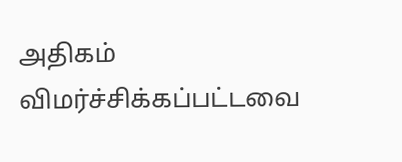அதிகம் விமர்ச்சிக்கப்பட்டவை